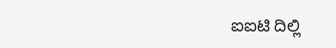ಐಐಟಿ ದಿಲ್ಲಿ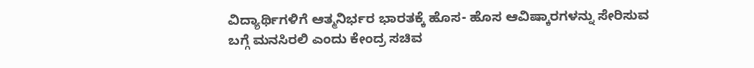ವಿದ್ಯಾರ್ಥಿಗಳಿಗೆ ಆತ್ಮನಿರ್ಭರ ಭಾರತಕ್ಕೆ ಹೊಸ- ಹೊಸ ಆವಿಷ್ಕಾರಗಳನ್ನು ಸೇರಿಸುವ ಬಗ್ಗೆ ಮನಸಿರಲಿ ಎಂದು ಕೇಂದ್ರ ಸಚಿವ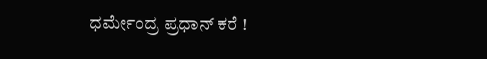ಧರ್ಮೇಂದ್ರ ಪ್ರಧಾನ್ ಕರೆ !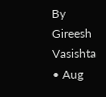By Gireesh Vasishta • Aug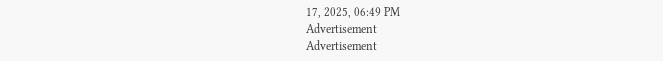17, 2025, 06:49 PM
Advertisement
Advertisement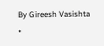By Gireesh Vasishta •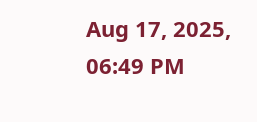Aug 17, 2025, 06:49 PM